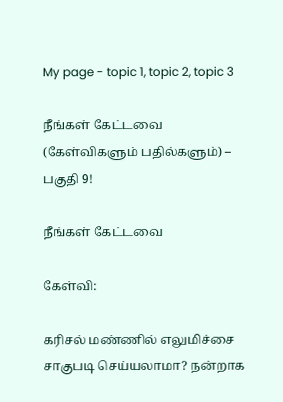My page - topic 1, topic 2, topic 3

நீங்கள் கேட்டவை (கேள்விகளும் பதில்களும்) – பகுதி 9!

நீங்கள் கேட்டவை

கேள்வி:

கரிசல் மண்ணில் எலுமிச்சை சாகுபடி செய்யலாமா? நன்றாக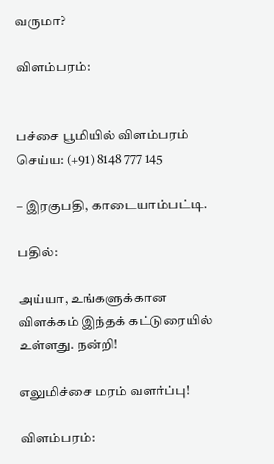வருமா?

விளம்பரம்:


பச்சை பூமியில் விளம்பரம் செய்ய: (+91) 8148 777 145

– இரகுபதி, காடையாம்பட்டி.

பதில்:

அய்யா, உங்களுக்கான விளக்கம் இந்தக் கட்டுரையில் உள்ளது. நன்றி!

எலுமிச்சை மரம் வளர்ப்பு!

விளம்பரம்: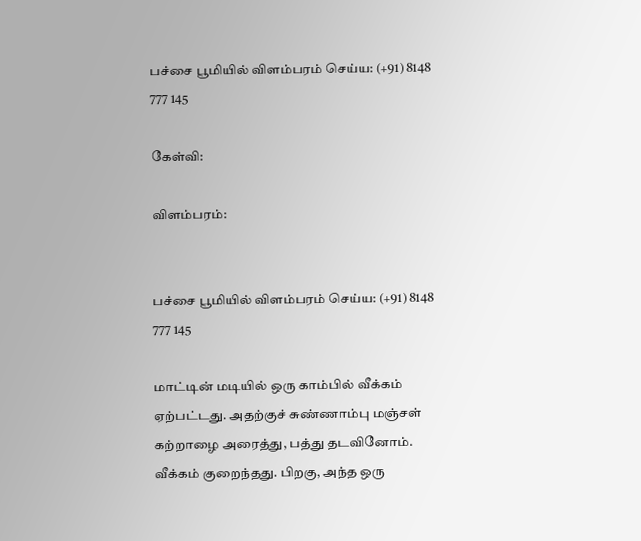பச்சை பூமியில் விளம்பரம் செய்ய: (+91) 8148 777 145

கேள்வி:

விளம்பரம்:


பச்சை பூமியில் விளம்பரம் செய்ய: (+91) 8148 777 145

மாட்டின் மடியில் ஒரு காம்பில் வீக்கம் ஏற்பட்டது. அதற்குச் சுண்ணாம்பு மஞ்சள் கற்றாழை அரைத்து, பத்து தடவினோம். வீக்கம் குறைந்தது. பிறகு, அந்த ஒரு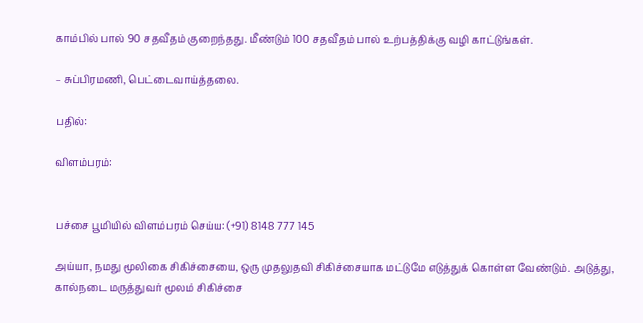காம்பில் பால் 90 சதவீதம் குறைந்தது. மீண்டும் 100 சதவீதம் பால் உற்பத்திக்கு வழி காட்டுங்கள்.

– சுப்பிரமணி, பெட்டைவாய்த்தலை.

பதில்:

விளம்பரம்:


பச்சை பூமியில் விளம்பரம் செய்ய: (+91) 8148 777 145

அய்யா, நமது மூலிகை சிகிச்சையை, ஒரு முதலுதவி சிகிச்சையாக மட்டுமே எடுத்துக் கொள்ள வேண்டும். அடுத்து, கால்நடை மருத்துவர் மூலம் சிகிச்சை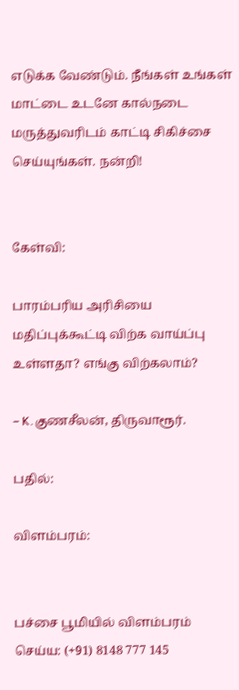எடுக்க வேண்டும். நீங்கள் உங்கள் மாட்டை உடனே கால்நடை மருத்துவரிடம் காட்டி சிகிச்சை செய்யுங்கள். நன்றி!


கேள்வி:

பாரம்பரிய அரிசியை மதிப்புக்கூட்டி விற்க வாய்ப்பு உள்ளதா? எங்கு விற்கலாம்?

– K.குணசீலன், திருவாரூர்.

பதில்:

விளம்பரம்:


பச்சை பூமியில் விளம்பரம் செய்ய: (+91) 8148 777 145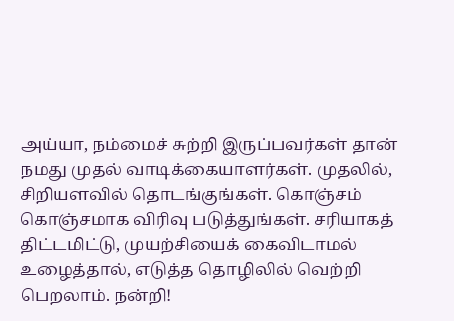அய்யா, நம்மைச் சுற்றி இருப்பவர்கள் தான் நமது முதல் வாடிக்கையாளர்கள். முதலில், சிறியளவில் தொடங்குங்கள். கொஞ்சம் கொஞ்சமாக விரிவு படுத்துங்கள். சரியாகத் திட்டமிட்டு, முயற்சியைக் கைவிடாமல் உழைத்தால், எடுத்த தொழிலில் வெற்றி பெறலாம். நன்றி!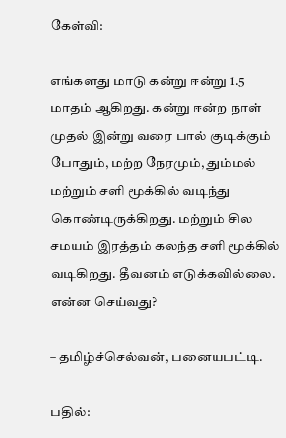கேள்வி:

எங்களது மாடு கன்று ஈன்று 1.5 மாதம் ஆகிறது. கன்று ஈன்ற நாள் முதல் இன்று வரை பால் குடிக்கும் போதும், மற்ற நேரமும், தும்மல் மற்றும் சளி மூக்கில் வடிந்து கொண்டிருக்கிறது. மற்றும் சில சமயம் இரத்தம் கலந்த சளி மூக்கில் வடிகிறது. தீவனம் எடுக்கவில்லை. என்ன செய்வது?

– தமிழ்ச்செல்வன், பனையபட்டி.

பதில்: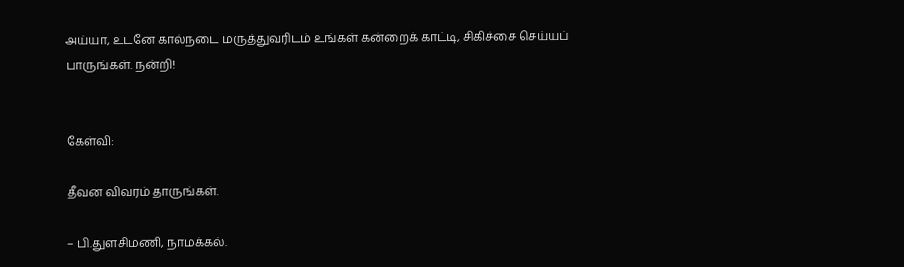அய்யா, உடனே கால்நடை மருத்துவரிடம் உங்கள் கன்றைக் காட்டி, சிகிச்சை செய்யப் பாருங்கள். நன்றி!


கேள்வி:

தீவன விவரம் தாருங்கள்.

– பி.துளசிமணி, நாமக்கல்.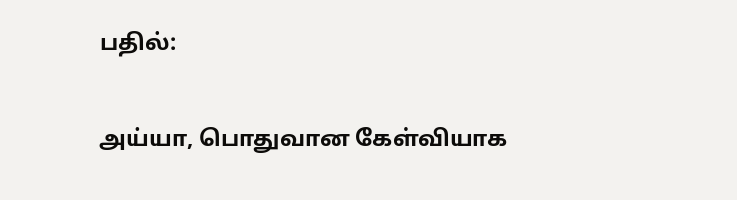பதில்:

அய்யா, பொதுவான கேள்வியாக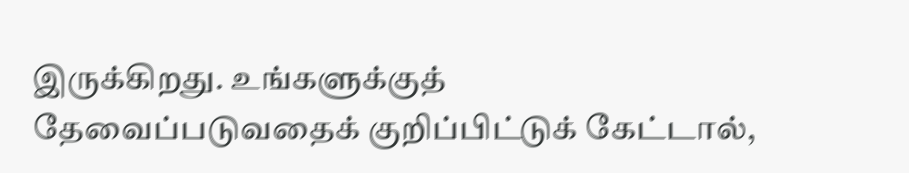இருக்கிறது. உங்களுக்குத் தேவைப்படுவதைக் குறிப்பிட்டுக் கேட்டால்,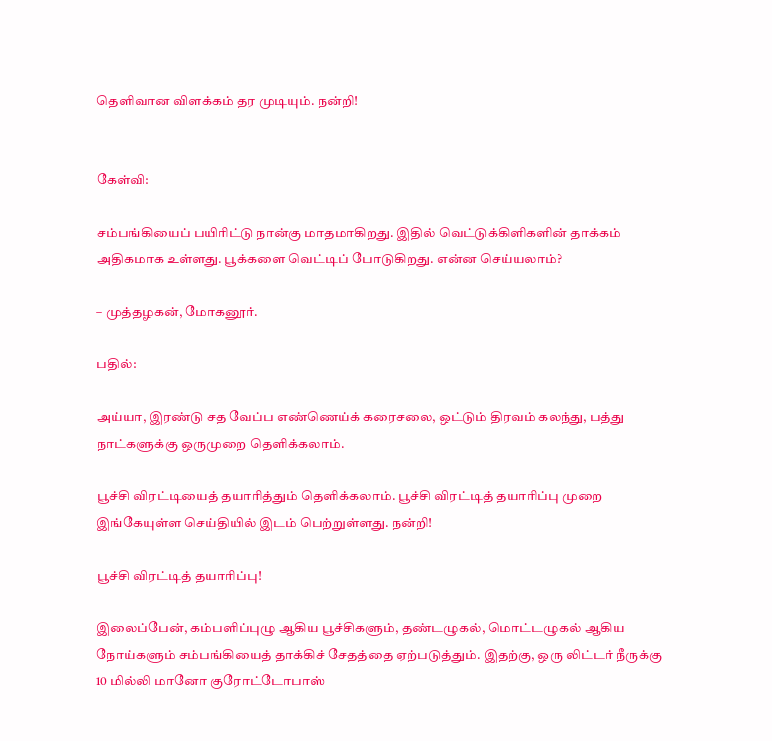தெளிவான விளக்கம் தர முடியும். நன்றி!


கேள்வி:

சம்பங்கியைப் பயிரிட்டு நான்கு மாதமாகிறது. இதில் வெட்டுக்கிளிகளின் தாக்கம் அதிகமாக உள்ளது. பூக்களை வெட்டிப் போடுகிறது. என்ன செய்யலாம்?

– முத்தழகன், மோகனூர்.

பதில்:

அய்யா, இரண்டு சத வேப்ப எண்ணெய்க் கரைசலை, ஒட்டும் திரவம் கலந்து, பத்து நாட்களுக்கு ஒருமுறை தெளிக்கலாம்.

பூச்சி விரட்டியைத் தயாரித்தும் தெளிக்கலாம். பூச்சி விரட்டித் தயாரிப்பு முறை இங்கேயுள்ள செய்தியில் இடம் பெற்றுள்ளது. நன்றி!

பூச்சி விரட்டித் தயாரிப்பு!

இலைப்பேன், கம்பளிப்புழு ஆகிய பூச்சிகளும், தண்டழுகல், மொட்டழுகல் ஆகிய நோய்களும் சம்பங்கியைத் தாக்கிச் சேதத்தை ஏற்படுத்தும். இதற்கு, ஒரு லிட்டர் நீருக்கு 10 மில்லி மானோ குரோட்டோபாஸ்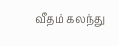வீதம் கலந்து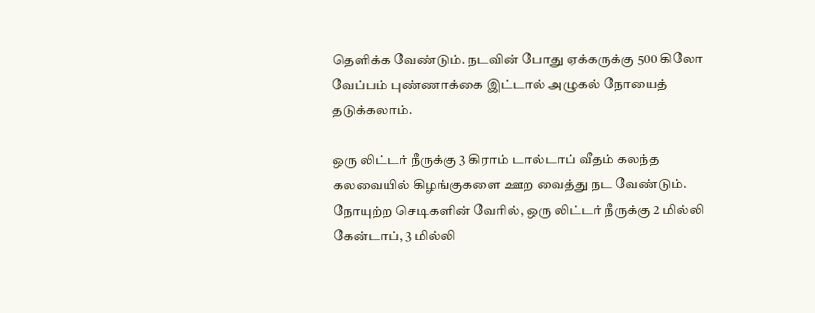தெளிக்க வேண்டும். நடவின் போது ஏக்கருக்கு 500 கிலோ வேப்பம் புண்ணாக்கை இட்டால் அழுகல் நோயைத் தடுக்கலாம்.

ஒரு லிட்டர் நீருக்கு 3 கிராம் டால்டாப் வீதம் கலந்த கலவையில் கிழங்குகளை ஊற வைத்து நட வேண்டும். நோயுற்ற செடிகளின் வேரில், ஒரு லிட்டர் நீருக்கு 2 மில்லி கேன்டாப், 3 மில்லி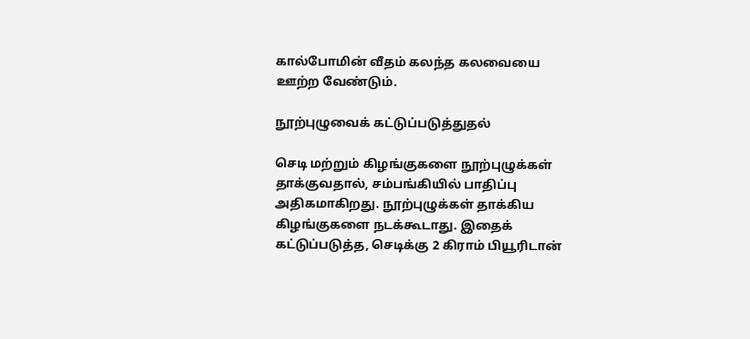கால்போமின் வீதம் கலந்த கலவையை ஊற்ற வேண்டும்.

நூற்புழுவைக் கட்டுப்படுத்துதல்

செடி மற்றும் கிழங்குகளை நூற்புழுக்கள் தாக்குவதால், சம்பங்கியில் பாதிப்பு அதிகமாகிறது. நூற்புழுக்கள் தாக்கிய கிழங்குகளை நடக்கூடாது. இதைக் கட்டுப்படுத்த, செடிக்கு 2 கிராம் பியூரிடான்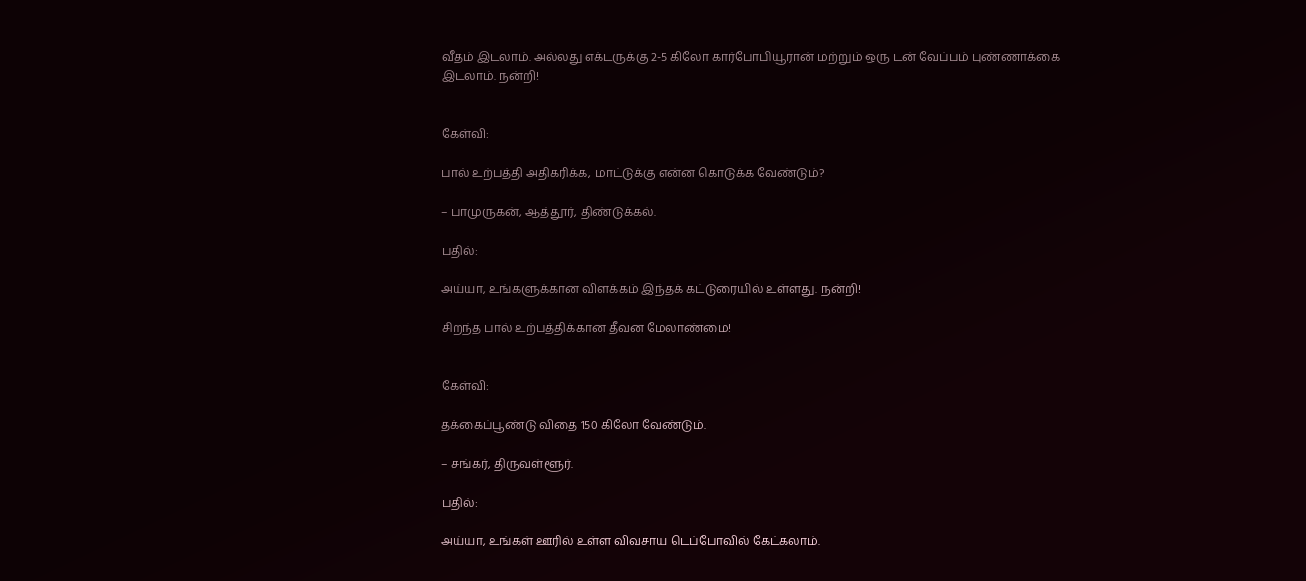வீதம் இடலாம். அல்லது எக்டருக்கு 2-5 கிலோ கார்போபியூரான் மற்றும் ஒரு டன் வேப்பம் புண்ணாக்கை இடலாம். நன்றி!


கேள்வி:

பால் உற்பத்தி அதிகரிக்க, மாட்டுக்கு என்ன கொடுக்க வேண்டும்?

– பாமுருகன், ஆத்தூர், திண்டுக்கல்.

பதில்:

அய்யா, உங்களுக்கான விளக்கம் இந்தக் கட்டுரையில் உள்ளது. நன்றி!

சிறந்த பால் உற்பத்திக்கான தீவன மேலாண்மை!


கேள்வி:

தக்கைப்பூண்டு விதை 150 கிலோ வேண்டும்.

– சங்கர், திருவள்ளூர்.

பதில்:

அய்யா, உங்கள் ஊரில் உள்ள விவசாய டெப்போவில் கேட்கலாம்.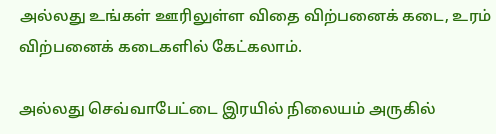அல்லது உங்கள் ஊரிலுள்ள விதை விற்பனைக் கடை, உரம் விற்பனைக் கடைகளில் கேட்கலாம்.

அல்லது செவ்வாபேட்டை இரயில் நிலையம் அருகில்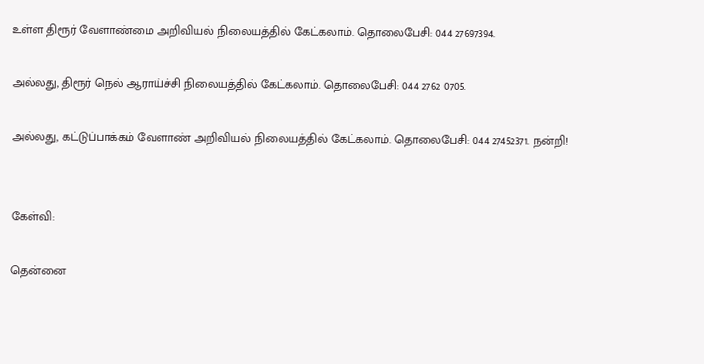உள்ள திரூர் வேளாண்மை அறிவியல் நிலையத்தில் கேட்கலாம். தொலைபேசி: 044 27697394.

அல்லது, திரூர் நெல் ஆராய்ச்சி நிலையத்தில் கேட்கலாம். தொலைபேசி: 044 2762 0705.

அல்லது, கட்டுப்பாக்கம் வேளாண் அறிவியல் நிலையத்தில் கேட்கலாம். தொலைபேசி: 044 27452371. நன்றி!


கேள்வி:

தென்னை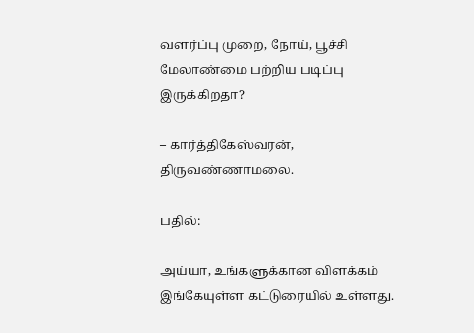வளர்ப்பு முறை, நோய், பூச்சி மேலாண்மை பற்றிய படிப்பு இருக்கிறதா?

– கார்த்திகேஸ்வரன், திருவண்ணாமலை.

பதில்:

அய்யா, உங்களுக்கான விளக்கம் இங்கேயுள்ள கட்டுரையில் உள்ளது.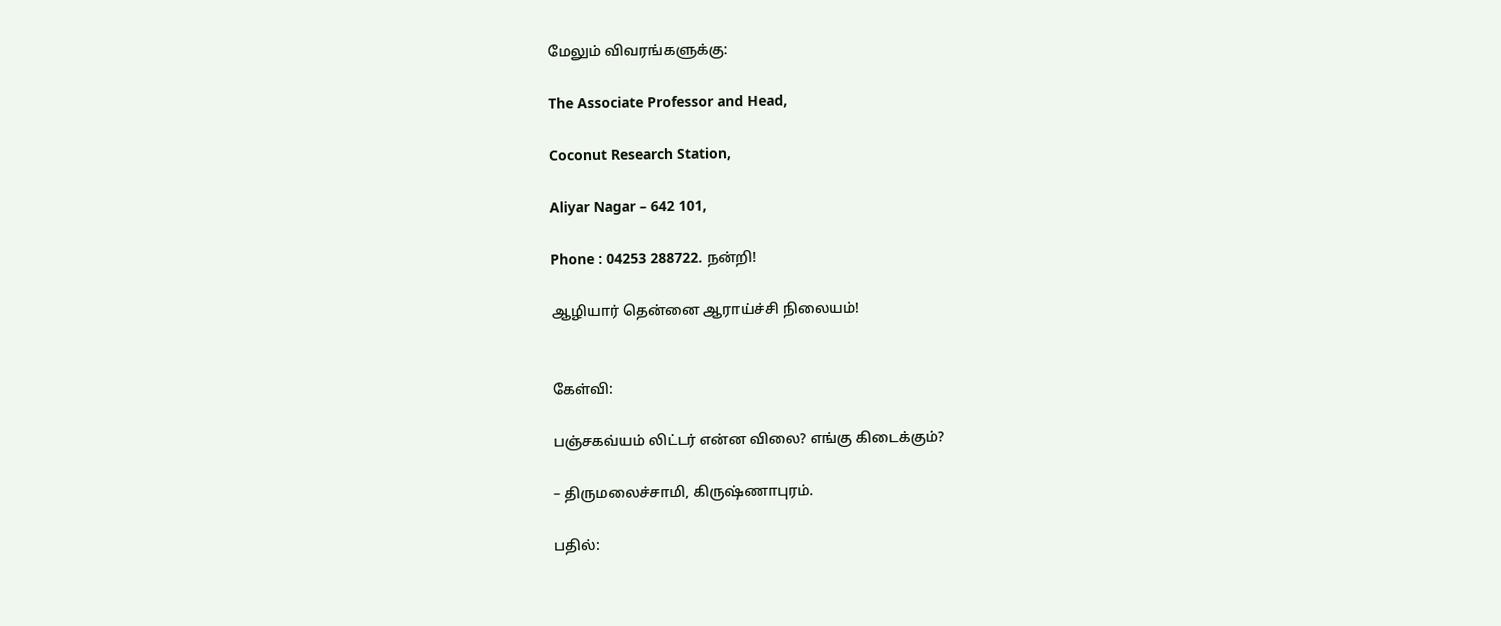மேலும் விவரங்களுக்கு:

The Associate Professor and Head,

Coconut Research Station,

Aliyar Nagar – 642 101,

Phone : 04253 288722. நன்றி!

ஆழியார் தென்னை ஆராய்ச்சி நிலையம்!


கேள்வி:

பஞ்சகவ்யம் லிட்டர் என்ன விலை? எங்கு கிடைக்கும்?

– திருமலைச்சாமி, கிருஷ்ணாபுரம்.

பதில்: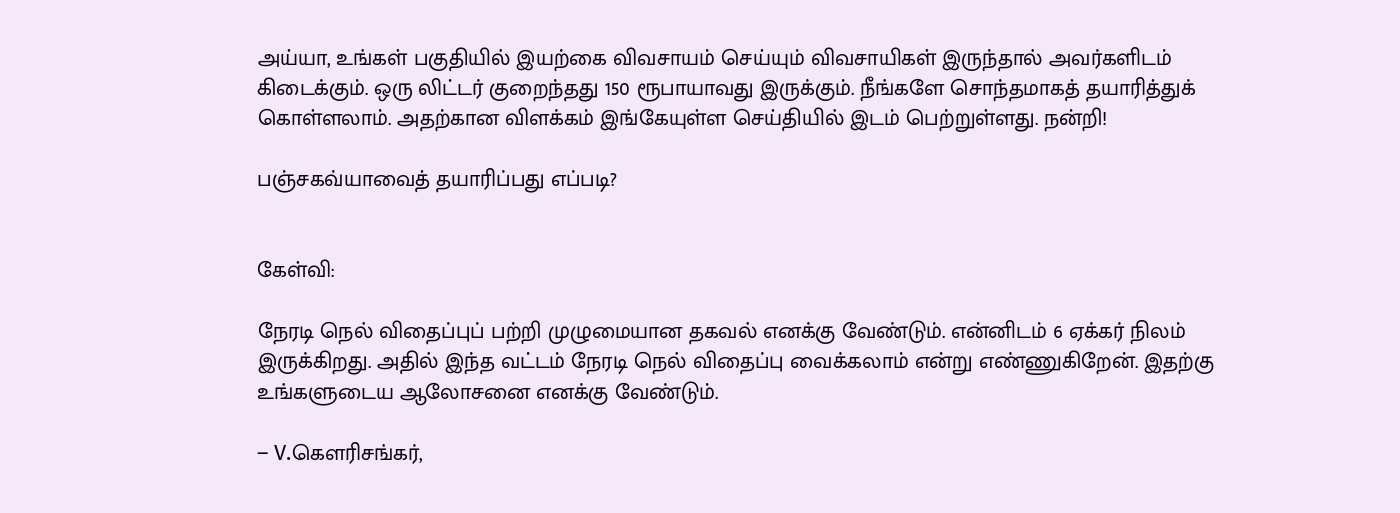அய்யா, உங்கள் பகுதியில் இயற்கை விவசாயம் செய்யும் விவசாயிகள் இருந்தால் அவர்களிடம் கிடைக்கும். ஒரு லிட்டர் குறைந்தது 150 ரூபாயாவது இருக்கும். நீங்களே சொந்தமாகத் தயாரித்துக் கொள்ளலாம். அதற்கான விளக்கம் இங்கேயுள்ள செய்தியில் இடம் பெற்றுள்ளது. நன்றி!

பஞ்சகவ்யாவைத் தயாரிப்பது எப்படி?


கேள்வி:

நேரடி நெல் விதைப்புப் பற்றி முழுமையான தகவல் எனக்கு வேண்டும். என்னிடம் 6 ஏக்கர் நிலம் இருக்கிறது. அதில் இந்த வட்டம் நேரடி நெல் விதைப்பு வைக்கலாம் என்று எண்ணுகிறேன். இதற்கு உங்களுடைய ஆலோசனை எனக்கு வேண்டும்.

– V.கெளரிசங்கர்,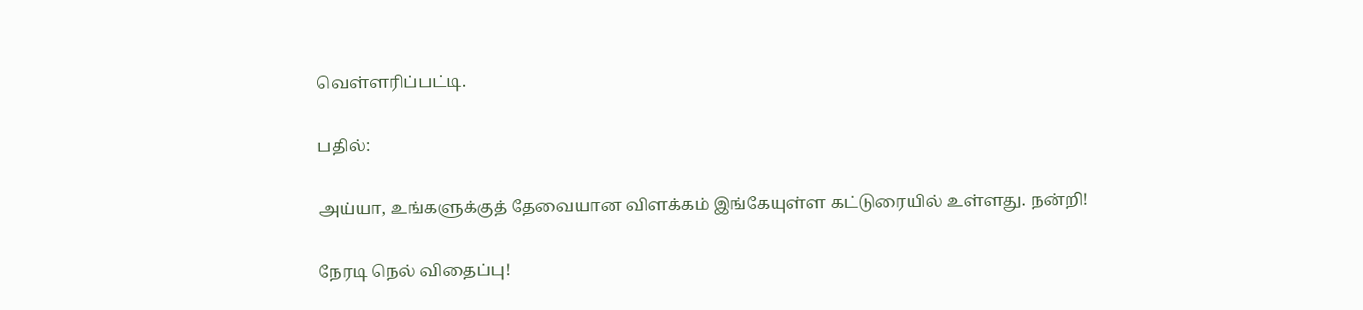வெள்ளரிப்பட்டி.

பதில்:

அய்யா, உங்களுக்குத் தேவையான விளக்கம் இங்கேயுள்ள கட்டுரையில் உள்ளது. நன்றி!

நேரடி நெல் விதைப்பு!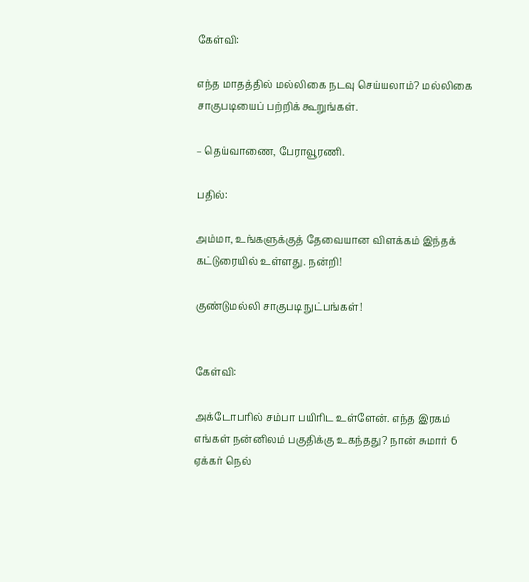கேள்வி:

எந்த மாதத்தில் மல்லிகை நடவு செய்யலாம்? மல்லிகை சாகுபடியைப் பற்றிக் கூறுங்கள்.

– தெய்வாணை, பேராவூரணி.

பதில்:

அம்மா, உங்களுக்குத் தேவையான விளக்கம் இந்தக் கட்டுரையில் உள்ளது. நன்றி!

குண்டுமல்லி சாகுபடி நுட்பங்கள்!


கேள்வி:

அக்டோபரில் சம்பா பயிரிட உள்ளேன். எந்த இரகம் எங்கள் நன்னிலம் பகுதிக்கு உகந்தது? நான் சுமார் 6 ஏக்கர் நெல்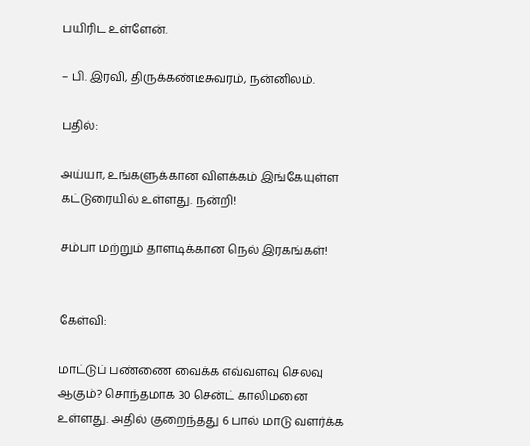பயிரிட உள்ளேன்.

– பி. இரவி, திருக்கண்டீசுவரம், நன்னிலம்.

பதில்:

அய்யா, உங்களுக்கான விளக்கம் இங்கேயுள்ள கட்டுரையில் உள்ளது. நன்றி!

சம்பா மற்றும் தாளடிக்கான நெல் இரகங்கள்!


கேள்வி:

மாட்டுப் பண்ணை வைக்க எவ்வளவு செலவு ஆகும்? சொந்தமாக 30 சென்ட் காலிமனை உள்ளது. அதில் குறைந்தது 6 பால் மாடு வளர்க்க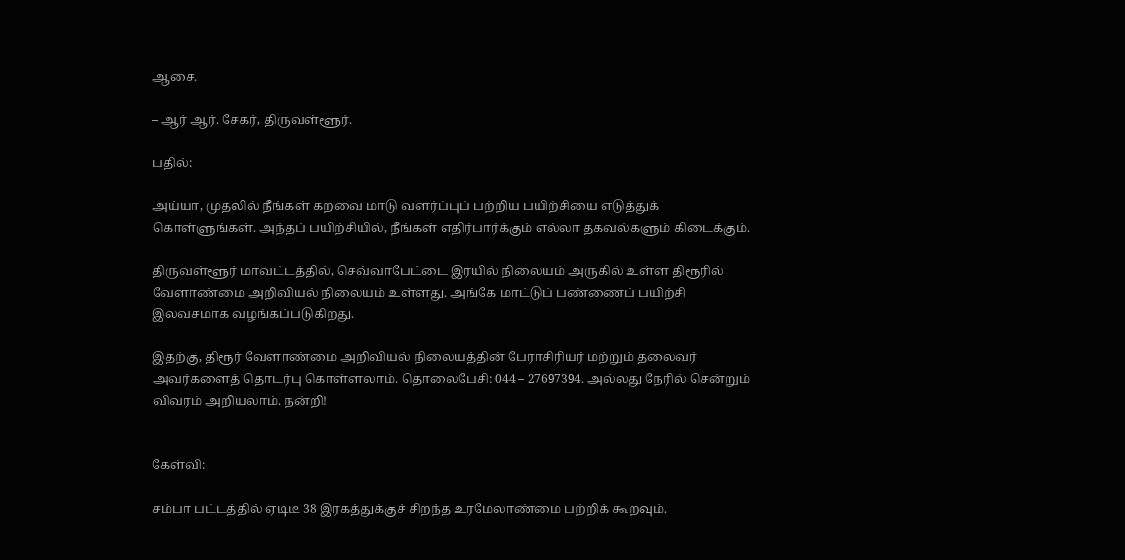ஆசை.

– ஆர் ஆர். சேகர், திருவள்ளூர்.

பதில்:

அய்யா, முதலில் நீங்கள் கறவை மாடு வளர்ப்புப் பற்றிய பயிற்சியை எடுத்துக் கொள்ளுங்கள். அந்தப் பயிற்சியில், நீங்கள் எதிர்பார்க்கும் எல்லா தகவல்களும் கிடைக்கும்.

திருவள்ளூர் மாவட்டத்தில், செவ்வாபேட்டை இரயில் நிலையம் அருகில் உள்ள திரூரில் வேளாண்மை அறிவியல் நிலையம் உள்ளது. அங்கே மாட்டுப் பண்ணைப் பயிற்சி இலவசமாக வழங்கப்படுகிறது.

இதற்கு, திரூர் வேளாண்மை அறிவியல் நிலையத்தின் பேராசிரியர் மற்றும் தலைவர் அவர்களைத் தொடர்பு கொள்ளலாம். தொலைபேசி: 044 – 27697394. அல்லது நேரில் சென்றும் விவரம் அறியலாம். நன்றி!


கேள்வி:

சம்பா பட்டத்தில் ஏடிடீ 38 இரகத்துக்குச் சிறந்த உரமேலாண்மை பற்றிக் கூறவும்.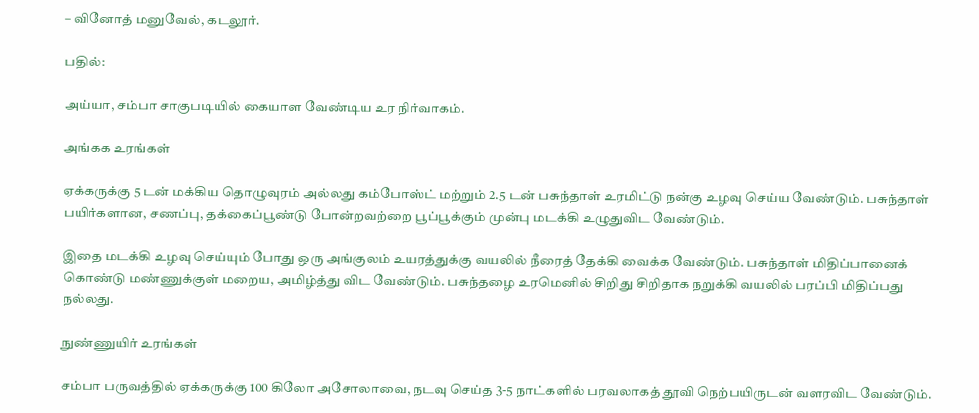– வினோத் மனுவேல், கடலூர்.

பதில்:

அய்யா, சம்பா சாகுபடியில் கையாள வேண்டிய உர நிர்வாகம்.

அங்கக உரங்கள்

ஏக்கருக்கு 5 டன் மக்கிய தொழுவுரம் அல்லது கம்போஸ்ட் மற்றும் 2.5 டன் பசுந்தாள் உரமிட்டு நன்கு உழவு செய்ய வேண்டும். பசுந்தாள் பயிர்களான, சணப்பு, தக்கைப்பூண்டு போன்றவற்றை பூப்பூக்கும் முன்பு மடக்கி உழுதுவிட வேண்டும்.

இதை மடக்கி உழவு செய்யும் போது ஒரு அங்குலம் உயரத்துக்கு வயலில் நீரைத் தேக்கி வைக்க வேண்டும். பசுந்தாள் மிதிப்பானைக் கொண்டு மண்ணுக்குள் மறைய, அமிழ்த்து விட வேண்டும். பசுந்தழை உரமெனில் சிறிது சிறிதாக நறுக்கி வயலில் பரப்பி மிதிப்பது நல்லது.

நுண்ணுயிர் உரங்கள்

சம்பா பருவத்தில் ஏக்கருக்கு 100 கிலோ அசோலாவை, நடவு செய்த 3-5 நாட்களில் பரவலாகத் தூவி நெற்பயிருடன் வளரவிட வேண்டும்.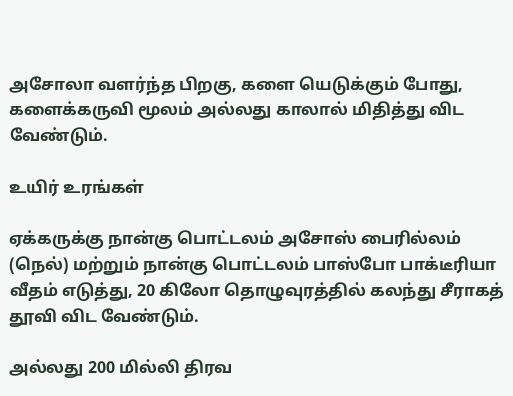அசோலா வளர்ந்த பிறகு, களை யெடுக்கும் போது, களைக்கருவி மூலம் அல்லது காலால் மிதித்து விட வேண்டும்.

உயிர் உரங்கள்

ஏக்கருக்கு நான்கு பொட்டலம் அசோஸ் பைரில்லம் (நெல்) மற்றும் நான்கு பொட்டலம் பாஸ்போ பாக்டீரியா வீதம் எடுத்து, 20 கிலோ தொழுவுரத்தில் கலந்து சீராகத் தூவி விட வேண்டும்.

அல்லது 200 மில்லி திரவ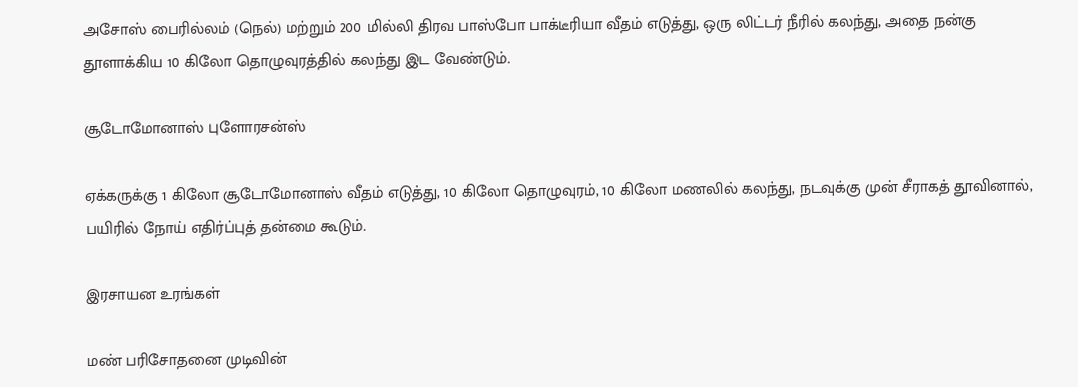அசோஸ் பைரில்லம் (நெல்) மற்றும் 200 மில்லி திரவ பாஸ்போ பாக்டீரியா வீதம் எடுத்து, ஒரு லிட்டர் நீரில் கலந்து, அதை நன்கு தூளாக்கிய 10 கிலோ தொழுவுரத்தில் கலந்து இட வேண்டும்.

சூடோமோனாஸ் புளோரசன்ஸ்

ஏக்கருக்கு 1 கிலோ சூடோமோனாஸ் வீதம் எடுத்து, 10 கிலோ தொழுவுரம், 10 கிலோ மணலில் கலந்து, நடவுக்கு முன் சீராகத் தூவினால், பயிரில் நோய் எதிர்ப்புத் தன்மை கூடும்.

இரசாயன உரங்கள்

மண் பரிசோதனை முடிவின்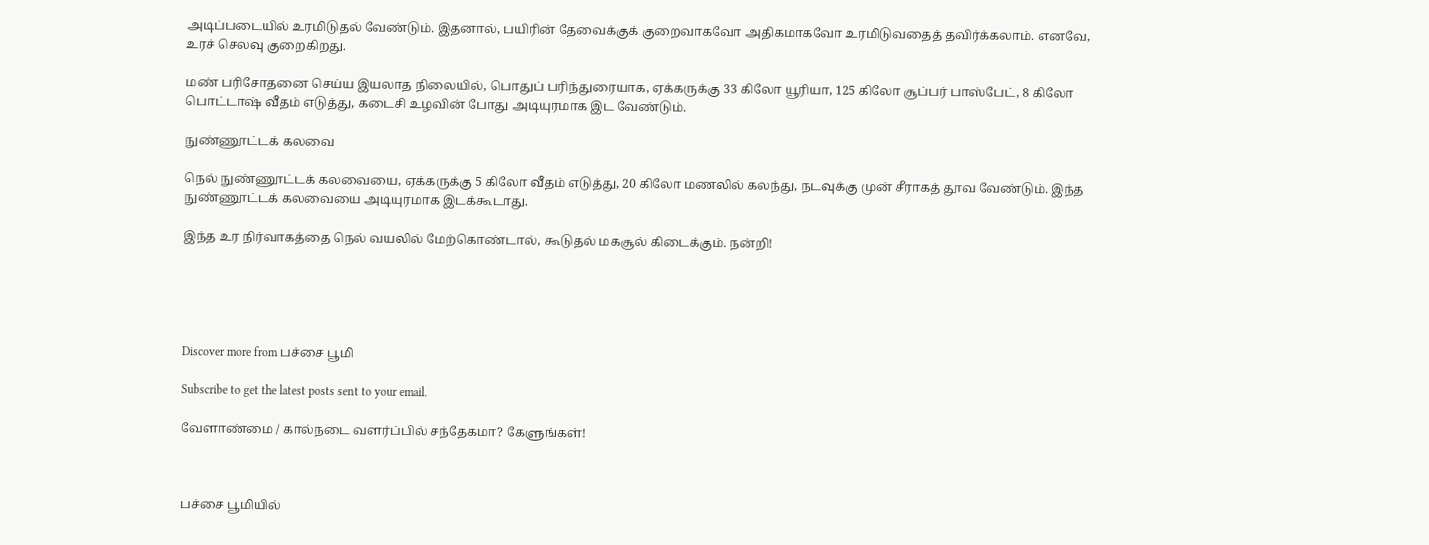அடிப்படையில் உரமிடுதல் வேண்டும். இதனால், பயிரின் தேவைக்குக் குறைவாகவோ அதிகமாகவோ உரமிடுவதைத் தவிர்க்கலாம். எனவே, உரச் செலவு குறைகிறது.

மண் பரிசோதனை செய்ய இயலாத நிலையில், பொதுப் பரிந்துரையாக, ஏக்கருக்கு 33 கிலோ யூரியா, 125 கிலோ சூப்பர் பாஸ்பேட், 8 கிலோ பொட்டாஷ் வீதம் எடுத்து, கடைசி உழவின் போது அடியுரமாக இட வேண்டும்.

நுண்ணூட்டக் கலவை

நெல் நுண்ணூட்டக் கலவையை, ஏக்கருக்கு 5 கிலோ வீதம் எடுத்து, 20 கிலோ மணலில் கலந்து, நடவுக்கு முன் சீராகத் தூவ வேண்டும். இந்த நுண்ணூட்டக் கலவையை அடியுரமாக இடக்கூடாது.

இந்த உர நிர்வாகத்தை நெல் வயலில் மேற்கொண்டால், கூடுதல் மகசூல் கிடைக்கும். நன்றி!





Discover more from பச்சை பூமி

Subscribe to get the latest posts sent to your email.

வேளாண்மை / கால்நடை வளர்ப்பில் சந்தேகமா? கேளுங்கள்!



பச்சை பூமியில்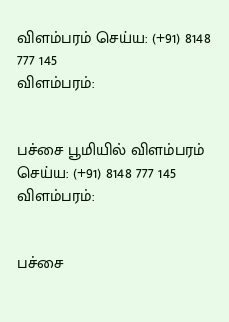விளம்பரம் செய்ய: (+91) 8148 777 145
விளம்பரம்:


பச்சை பூமியில் விளம்பரம் செய்ய: (+91) 8148 777 145
விளம்பரம்:


பச்சை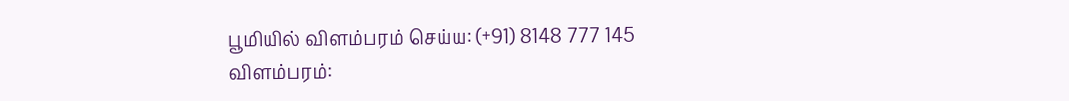பூமியில் விளம்பரம் செய்ய: (+91) 8148 777 145
விளம்பரம்: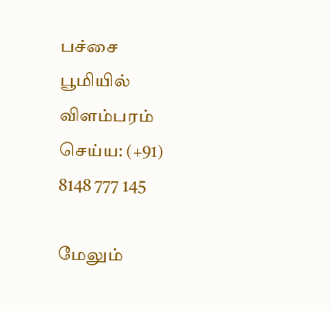பச்சை பூமியில் விளம்பரம் செய்ய: (+91) 8148 777 145

மேலும்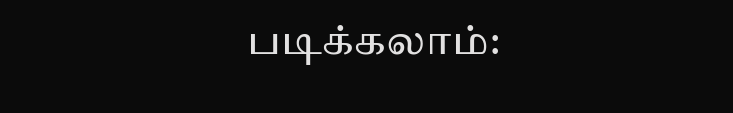படிக்கலாம்: